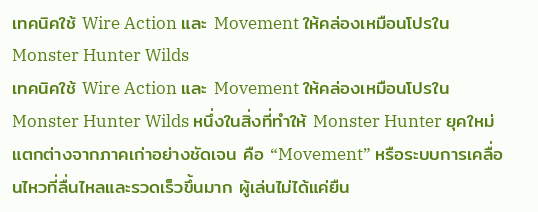เทคนิคใช้ Wire Action และ Movement ให้คล่องเหมือนโปรใน Monster Hunter Wilds
เทคนิคใช้ Wire Action และ Movement ให้คล่องเหมือนโปรใน Monster Hunter Wilds หนึ่งในสิ่งที่ทำให้ Monster Hunter ยุคใหม่แตกต่างจากภาคเก่าอย่างชัดเจน คือ “Movement” หรือระบบการเคลื่อนไหวที่ลื่นไหลและรวดเร็วขึ้นมาก ผู้เล่นไม่ได้แค่ยืน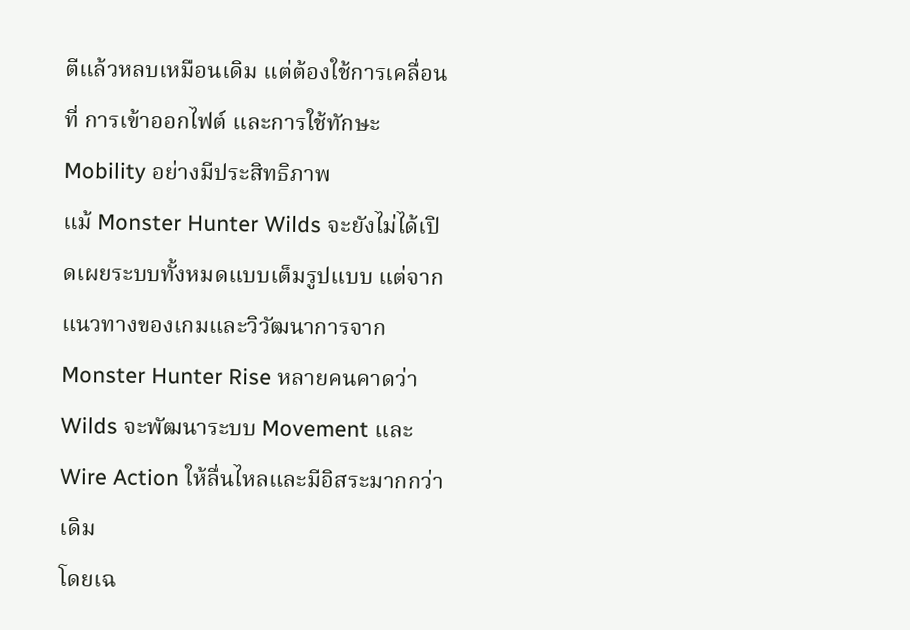ตีแล้วหลบเหมือนเดิม แต่ต้องใช้การเคลื่อนที่ การเข้าออกไฟต์ และการใช้ทักษะ Mobility อย่างมีประสิทธิภาพ
แม้ Monster Hunter Wilds จะยังไม่ได้เปิดเผยระบบทั้งหมดแบบเต็มรูปแบบ แต่จากแนวทางของเกมและวิวัฒนาการจาก Monster Hunter Rise หลายคนคาดว่า Wilds จะพัฒนาระบบ Movement และ Wire Action ให้ลื่นไหลและมีอิสระมากกว่าเดิม
โดยเฉ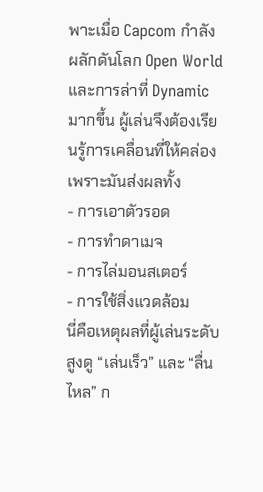พาะเมื่อ Capcom กำลังผลักดันโลก Open World และการล่าที่ Dynamic มากขึ้น ผู้เล่นจึงต้องเรียนรู้การเคลื่อนที่ให้คล่อง เพราะมันส่งผลทั้ง
- การเอาตัวรอด
- การทำดาเมจ
- การไล่มอนสเตอร์
- การใช้สิ่งแวดล้อม
นี่คือเหตุผลที่ผู้เล่นระดับสูงดู “เล่นเร็ว” และ “ลื่นไหล” ก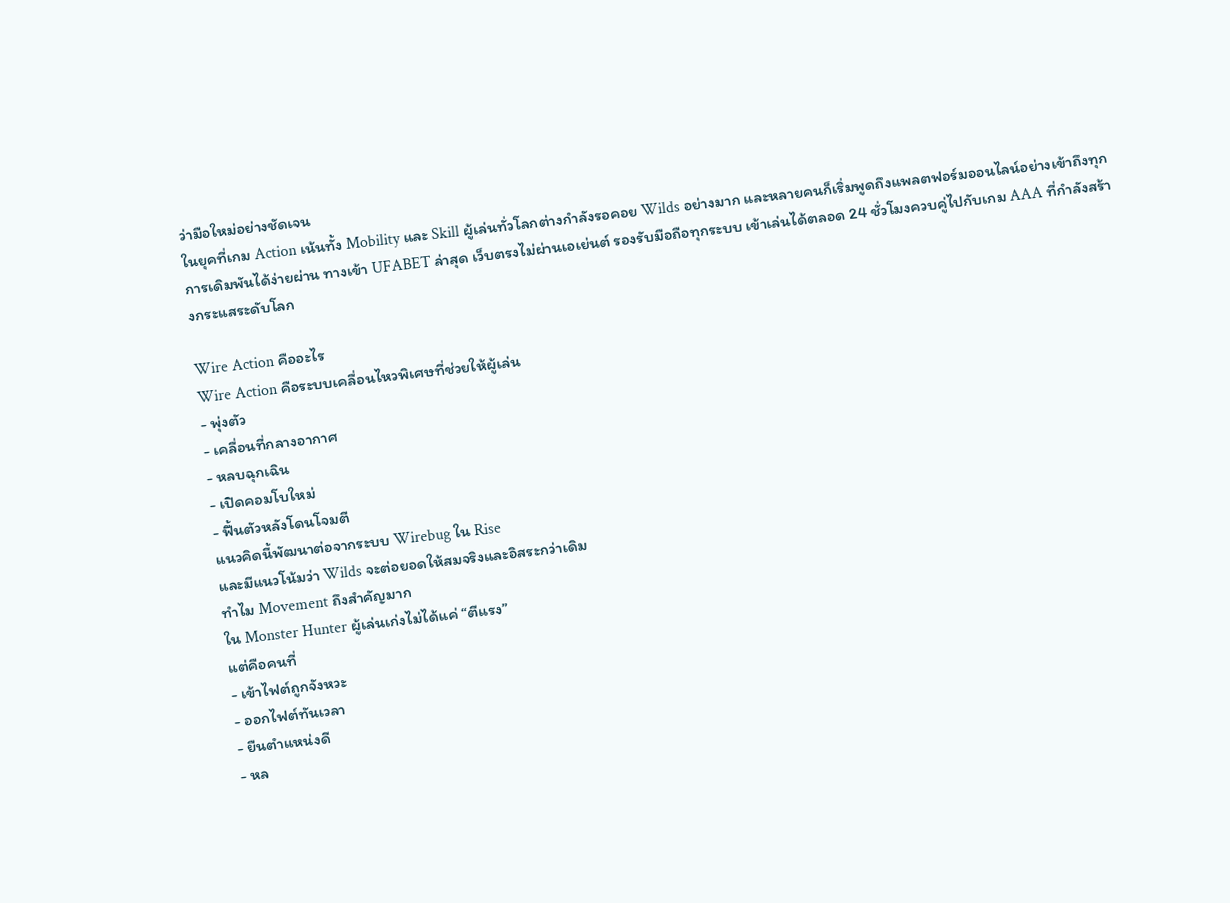ว่ามือใหม่อย่างชัดเจน
ในยุคที่เกม Action เน้นทั้ง Mobility และ Skill ผู้เล่นทั่วโลกต่างกำลังรอคอย Wilds อย่างมาก และหลายคนก็เริ่มพูดถึงแพลตฟอร์มออนไลน์อย่างเข้าถึงทุกการเดิมพันได้ง่ายผ่าน ทางเข้า UFABET ล่าสุด เว็บตรงไม่ผ่านเอเย่นต์ รองรับมือถือทุกระบบ เข้าเล่นได้ตลอด 24 ชั่วโมงควบคู่ไปกับเกม AAA ที่กำลังสร้างกระแสระดับโลก

Wire Action คืออะไร
Wire Action คือระบบเคลื่อนไหวพิเศษที่ช่วยให้ผู้เล่น
- พุ่งตัว
- เคลื่อนที่กลางอากาศ
- หลบฉุกเฉิน
- เปิดคอมโบใหม่
- ฟื้นตัวหลังโดนโจมตี
แนวคิดนี้พัฒนาต่อจากระบบ Wirebug ใน Rise
และมีแนวโน้มว่า Wilds จะต่อยอดให้สมจริงและอิสระกว่าเดิม
ทำไม Movement ถึงสำคัญมาก
ใน Monster Hunter ผู้เล่นเก่งไม่ได้แค่ “ตีแรง”
แต่คือคนที่
- เข้าไฟต์ถูกจังหวะ
- ออกไฟต์ทันเวลา
- ยืนตำแหน่งดี
- หล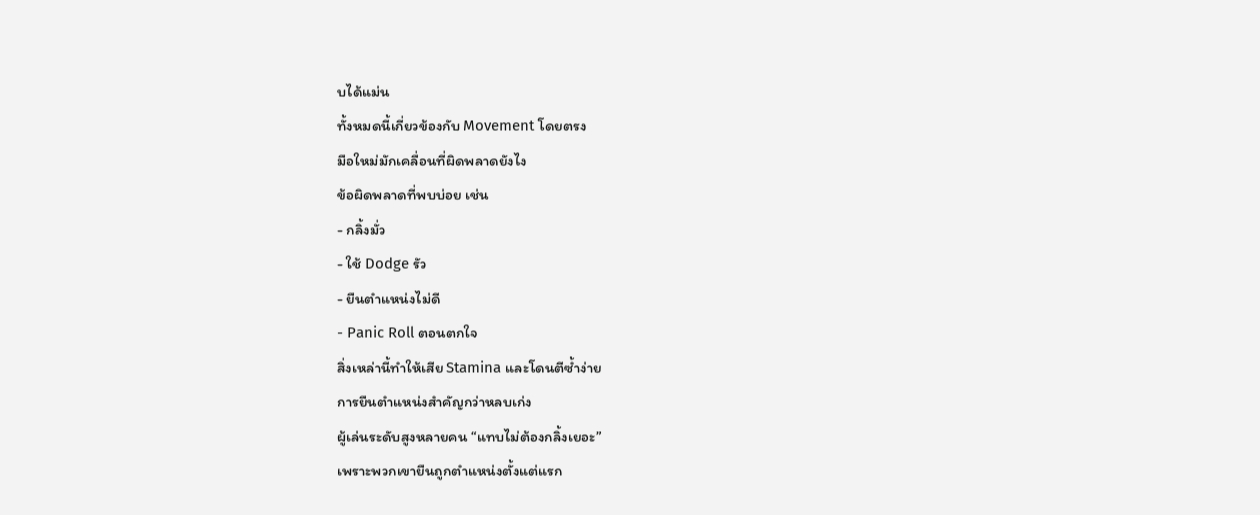บได้แม่น
ทั้งหมดนี้เกี่ยวข้องกับ Movement โดยตรง
มือใหม่มักเคลื่อนที่ผิดพลาดยังไง
ข้อผิดพลาดที่พบบ่อย เช่น
- กลิ้งมั่ว
- ใช้ Dodge รัว
- ยืนตำแหน่งไม่ดี
- Panic Roll ตอนตกใจ
สิ่งเหล่านี้ทำให้เสีย Stamina และโดนตีซ้ำง่าย
การยืนตำแหน่งสำคัญกว่าหลบเก่ง
ผู้เล่นระดับสูงหลายคน “แทบไม่ต้องกลิ้งเยอะ”
เพราะพวกเขายืนถูกตำแหน่งตั้งแต่แรก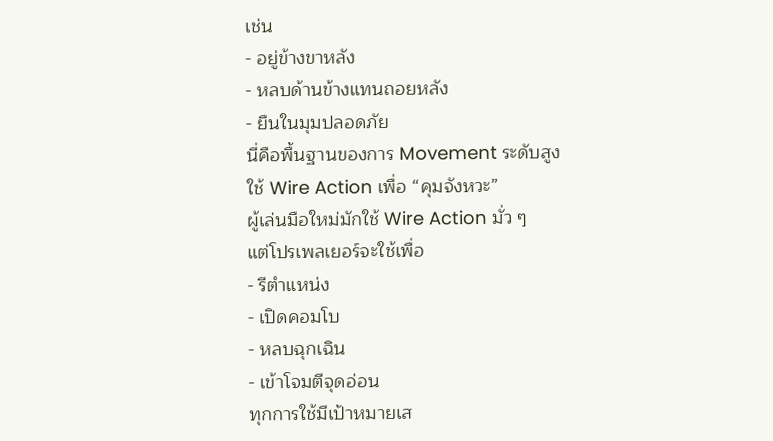เช่น
- อยู่ข้างขาหลัง
- หลบด้านข้างแทนถอยหลัง
- ยืนในมุมปลอดภัย
นี่คือพื้นฐานของการ Movement ระดับสูง
ใช้ Wire Action เพื่อ “คุมจังหวะ”
ผู้เล่นมือใหม่มักใช้ Wire Action มั่ว ๆ
แต่โปรเพลเยอร์จะใช้เพื่อ
- รีตำแหน่ง
- เปิดคอมโบ
- หลบฉุกเฉิน
- เข้าโจมตีจุดอ่อน
ทุกการใช้มีเป้าหมายเส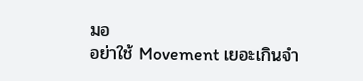มอ
อย่าใช้ Movement เยอะเกินจำ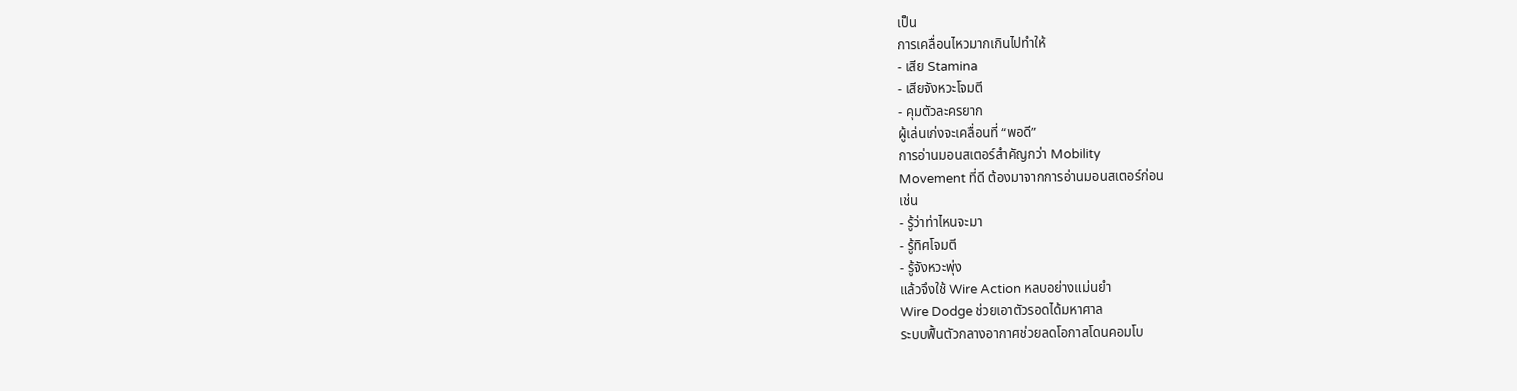เป็น
การเคลื่อนไหวมากเกินไปทำให้
- เสีย Stamina
- เสียจังหวะโจมตี
- คุมตัวละครยาก
ผู้เล่นเก่งจะเคลื่อนที่ “พอดี”
การอ่านมอนสเตอร์สำคัญกว่า Mobility
Movement ที่ดี ต้องมาจากการอ่านมอนสเตอร์ก่อน
เช่น
- รู้ว่าท่าไหนจะมา
- รู้ทิศโจมตี
- รู้จังหวะพุ่ง
แล้วจึงใช้ Wire Action หลบอย่างแม่นยำ
Wire Dodge ช่วยเอาตัวรอดได้มหาศาล
ระบบฟื้นตัวกลางอากาศช่วยลดโอกาสโดนคอมโบ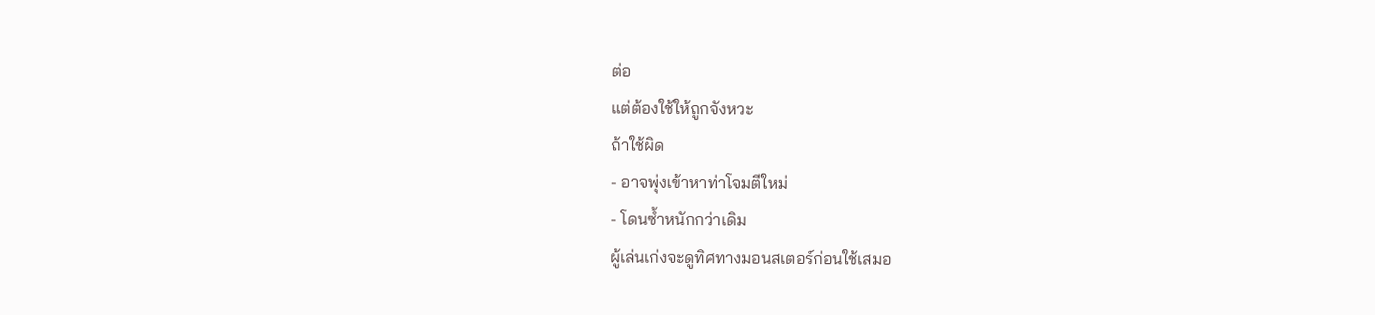ต่อ
แต่ต้องใช้ให้ถูกจังหวะ
ถ้าใช้ผิด
- อาจพุ่งเข้าหาท่าโจมตีใหม่
- โดนซ้ำหนักกว่าเดิม
ผู้เล่นเก่งจะดูทิศทางมอนสเตอร์ก่อนใช้เสมอ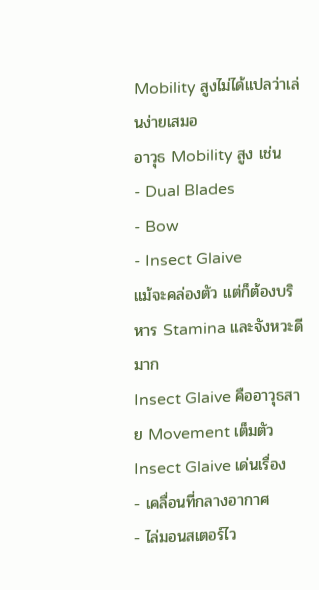Mobility สูงไม่ได้แปลว่าเล่นง่ายเสมอ
อาวุธ Mobility สูง เช่น
- Dual Blades
- Bow
- Insect Glaive
แม้จะคล่องตัว แต่ก็ต้องบริหาร Stamina และจังหวะดีมาก
Insect Glaive คืออาวุธสาย Movement เต็มตัว
Insect Glaive เด่นเรื่อง
- เคลื่อนที่กลางอากาศ
- ไล่มอนสเตอร์ไว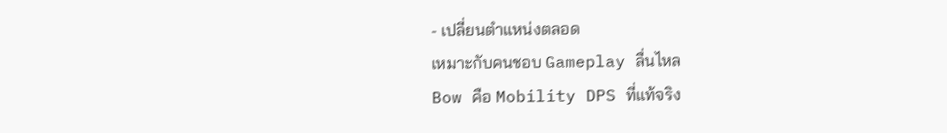- เปลี่ยนตำแหน่งตลอด
เหมาะกับคนชอบ Gameplay ลื่นไหล
Bow คือ Mobility DPS ที่แท้จริง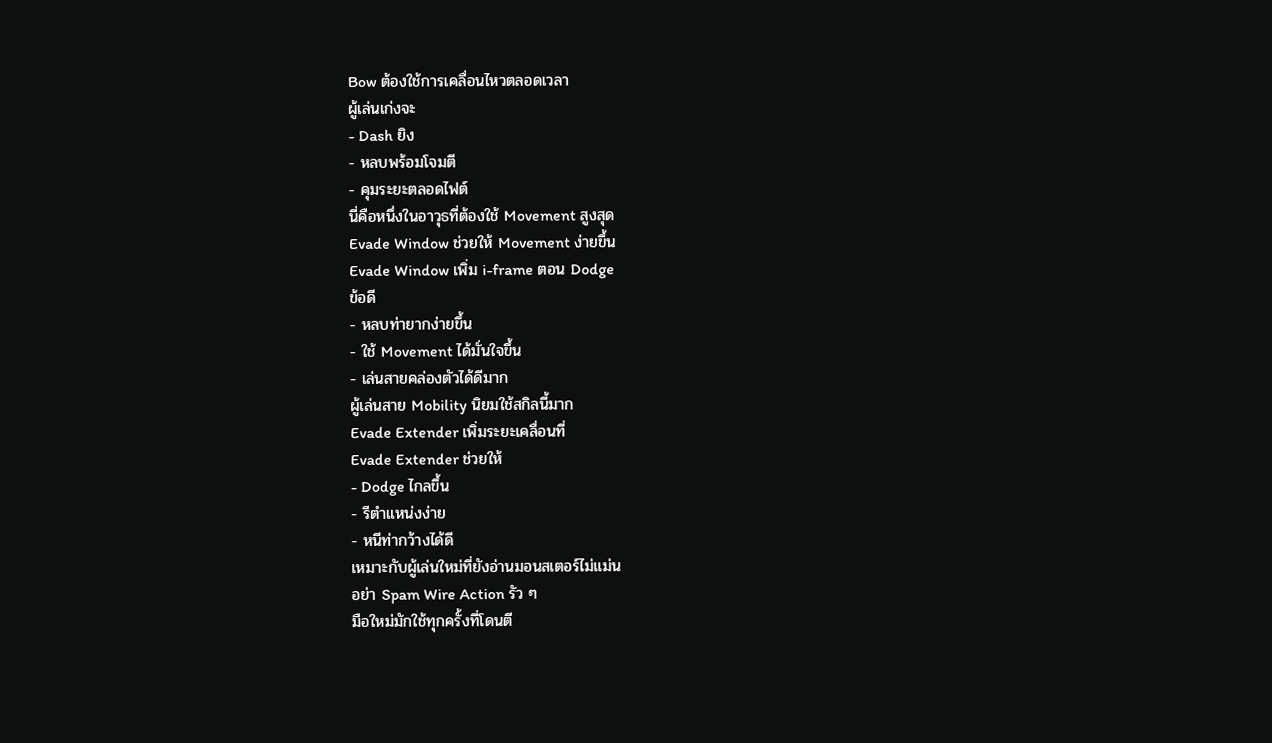Bow ต้องใช้การเคลื่อนไหวตลอดเวลา
ผู้เล่นเก่งจะ
- Dash ยิง
- หลบพร้อมโจมตี
- คุมระยะตลอดไฟต์
นี่คือหนึ่งในอาวุธที่ต้องใช้ Movement สูงสุด
Evade Window ช่วยให้ Movement ง่ายขึ้น
Evade Window เพิ่ม i-frame ตอน Dodge
ข้อดี
- หลบท่ายากง่ายขึ้น
- ใช้ Movement ได้มั่นใจขึ้น
- เล่นสายคล่องตัวได้ดีมาก
ผู้เล่นสาย Mobility นิยมใช้สกิลนี้มาก
Evade Extender เพิ่มระยะเคลื่อนที่
Evade Extender ช่วยให้
- Dodge ไกลขึ้น
- รีตำแหน่งง่าย
- หนีท่ากว้างได้ดี
เหมาะกับผู้เล่นใหม่ที่ยังอ่านมอนสเตอร์ไม่แม่น
อย่า Spam Wire Action รัว ๆ
มือใหม่มักใช้ทุกครั้งที่โดนตี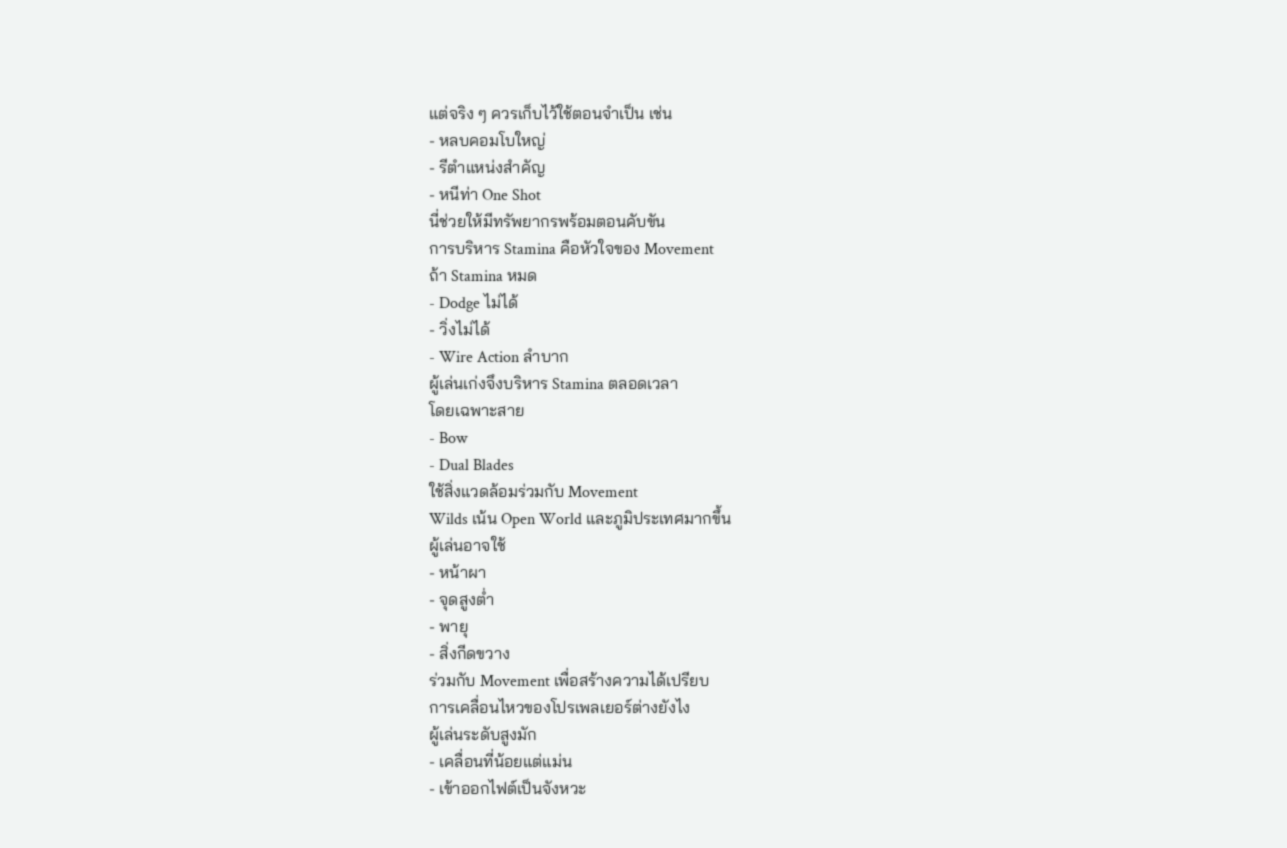แต่จริง ๆ ควรเก็บไว้ใช้ตอนจำเป็น เช่น
- หลบคอมโบใหญ่
- รีตำแหน่งสำคัญ
- หนีท่า One Shot
นี่ช่วยให้มีทรัพยากรพร้อมตอนคับขัน
การบริหาร Stamina คือหัวใจของ Movement
ถ้า Stamina หมด
- Dodge ไม่ได้
- วิ่งไม่ได้
- Wire Action ลำบาก
ผู้เล่นเก่งจึงบริหาร Stamina ตลอดเวลา
โดยเฉพาะสาย
- Bow
- Dual Blades
ใช้สิ่งแวดล้อมร่วมกับ Movement
Wilds เน้น Open World และภูมิประเทศมากขึ้น
ผู้เล่นอาจใช้
- หน้าผา
- จุดสูงต่ำ
- พายุ
- สิ่งกีดขวาง
ร่วมกับ Movement เพื่อสร้างความได้เปรียบ
การเคลื่อนไหวของโปรเพลเยอร์ต่างยังไง
ผู้เล่นระดับสูงมัก
- เคลื่อนที่น้อยแต่แม่น
- เข้าออกไฟต์เป็นจังหวะ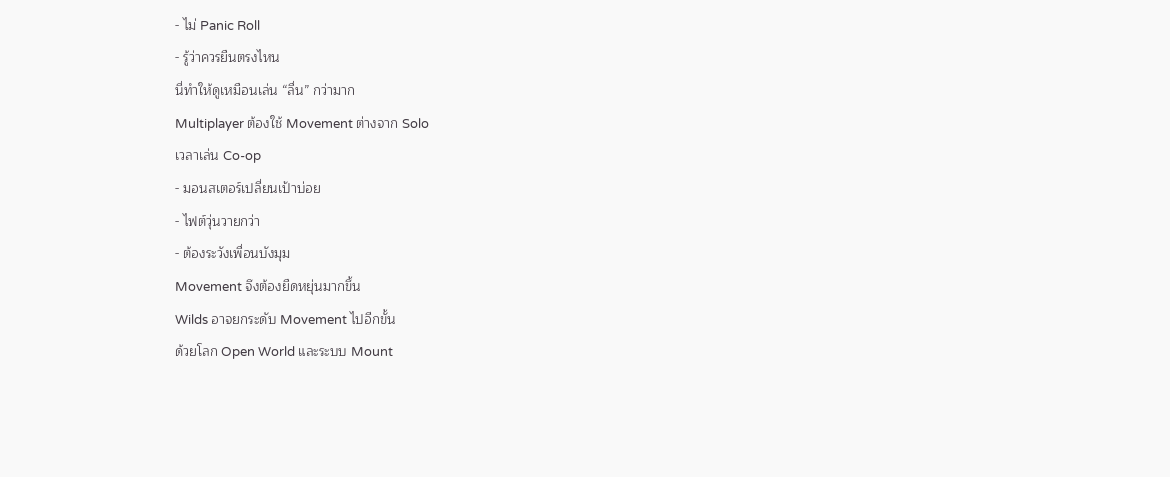- ไม่ Panic Roll
- รู้ว่าควรยืนตรงไหน
นี่ทำให้ดูเหมือนเล่น “ลื่น” กว่ามาก
Multiplayer ต้องใช้ Movement ต่างจาก Solo
เวลาเล่น Co-op
- มอนสเตอร์เปลี่ยนเป้าบ่อย
- ไฟต์วุ่นวายกว่า
- ต้องระวังเพื่อนบังมุม
Movement จึงต้องยืดหยุ่นมากขึ้น
Wilds อาจยกระดับ Movement ไปอีกขั้น
ด้วยโลก Open World และระบบ Mount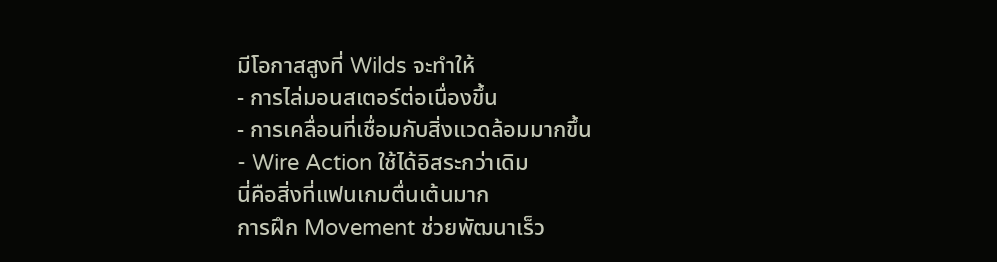มีโอกาสสูงที่ Wilds จะทำให้
- การไล่มอนสเตอร์ต่อเนื่องขึ้น
- การเคลื่อนที่เชื่อมกับสิ่งแวดล้อมมากขึ้น
- Wire Action ใช้ได้อิสระกว่าเดิม
นี่คือสิ่งที่แฟนเกมตื่นเต้นมาก
การฝึก Movement ช่วยพัฒนาเร็ว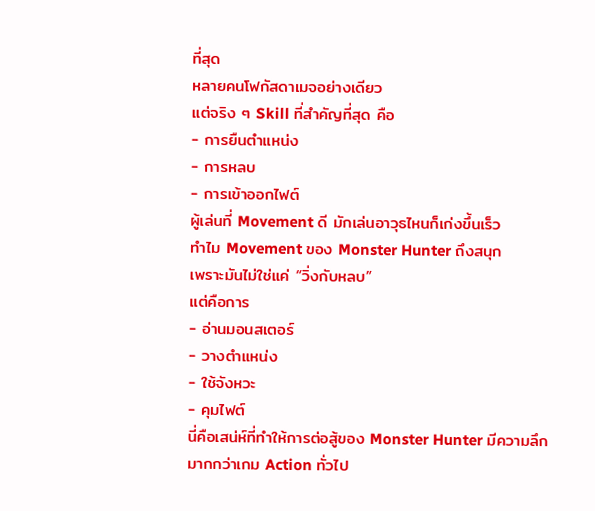ที่สุด
หลายคนโฟกัสดาเมจอย่างเดียว
แต่จริง ๆ Skill ที่สำคัญที่สุด คือ
- การยืนตำแหน่ง
- การหลบ
- การเข้าออกไฟต์
ผู้เล่นที่ Movement ดี มักเล่นอาวุธไหนก็เก่งขึ้นเร็ว
ทำไม Movement ของ Monster Hunter ถึงสนุก
เพราะมันไม่ใช่แค่ “วิ่งกับหลบ”
แต่คือการ
- อ่านมอนสเตอร์
- วางตำแหน่ง
- ใช้จังหวะ
- คุมไฟต์
นี่คือเสน่ห์ที่ทำให้การต่อสู้ของ Monster Hunter มีความลึกมากกว่าเกม Action ทั่วไป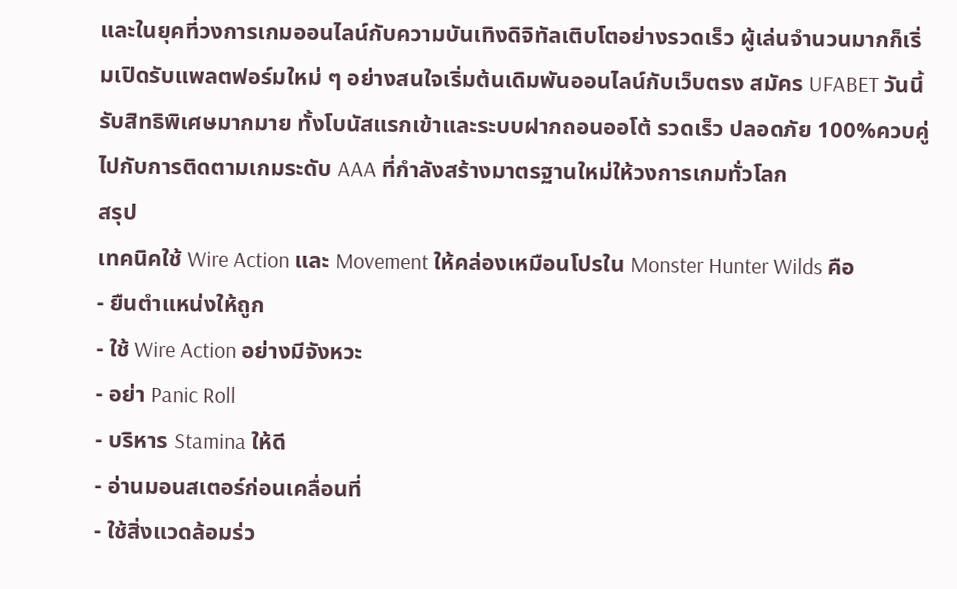และในยุคที่วงการเกมออนไลน์กับความบันเทิงดิจิทัลเติบโตอย่างรวดเร็ว ผู้เล่นจำนวนมากก็เริ่มเปิดรับแพลตฟอร์มใหม่ ๆ อย่างสนใจเริ่มต้นเดิมพันออนไลน์กับเว็บตรง สมัคร UFABET วันนี้ รับสิทธิพิเศษมากมาย ทั้งโบนัสแรกเข้าและระบบฝากถอนออโต้ รวดเร็ว ปลอดภัย 100%ควบคู่ไปกับการติดตามเกมระดับ AAA ที่กำลังสร้างมาตรฐานใหม่ให้วงการเกมทั่วโลก
สรุป
เทคนิคใช้ Wire Action และ Movement ให้คล่องเหมือนโปรใน Monster Hunter Wilds คือ
- ยืนตำแหน่งให้ถูก
- ใช้ Wire Action อย่างมีจังหวะ
- อย่า Panic Roll
- บริหาร Stamina ให้ดี
- อ่านมอนสเตอร์ก่อนเคลื่อนที่
- ใช้สิ่งแวดล้อมร่ว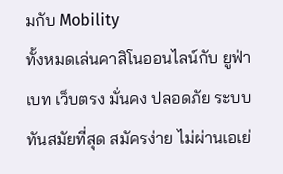มกับ Mobility
ทั้งหมดเล่นคาสิโนออนไลน์กับ ยูฟ่าเบท เว็บตรง มั่นคง ปลอดภัย ระบบทันสมัยที่สุด สมัครง่าย ไม่ผ่านเอเย่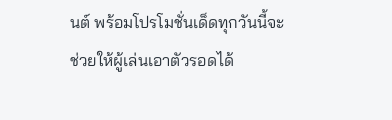นต์ พร้อมโปรโมชั่นเด็ดทุกวันนี้จะช่วยให้ผู้เล่นเอาตัวรอดได้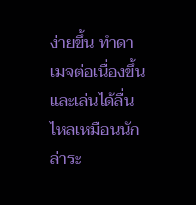ง่ายขึ้น ทำดาเมจต่อเนื่องขึ้น และเล่นได้ลื่นไหลเหมือนนักล่าระ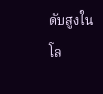ดับสูงในโล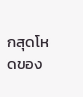กสุดโหดของ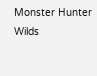Monster Hunter Wilds